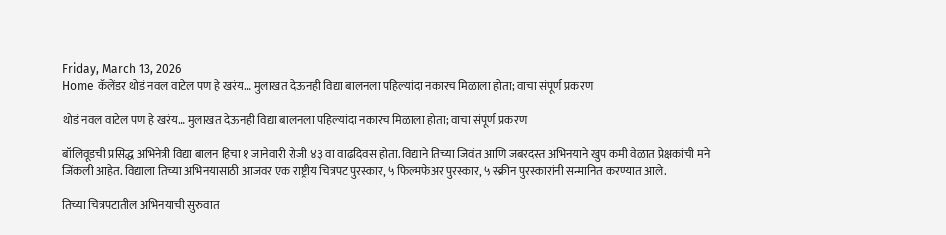Friday, March 13, 2026
Home कॅलेंडर थोडं नवल वाटेल पण हे खरंय… मुलाखत देऊनही विद्या बालनला पहिल्यांदा नकारच मिळाला होता; वाचा संपूर्ण प्रकरण

थोडं नवल वाटेल पण हे खरंय… मुलाखत देऊनही विद्या बालनला पहिल्यांदा नकारच मिळाला होता; वाचा संपूर्ण प्रकरण

बॉलिवूडची प्रसिद्ध अभिनेत्री विद्या बालन हिचा १ जानेवारी रोजी ४३ वा वाढदिवस होता. विद्याने तिच्या जिवंत आणि जबरदस्त अभिनयाने खुप कमी वेळात प्रेक्षकांची मने जिंकली आहेत. विद्याला तिच्या अभिनयासाठी आजवर एक राष्ट्रीय चित्रपट पुरस्कार, ५ फिल्मफेअर पुरस्कार, ५ स्क्रीन पुरस्कारांनी सन्मानित करण्यात आले.

तिच्या चित्रपटातील अभिनयाची सुरुवात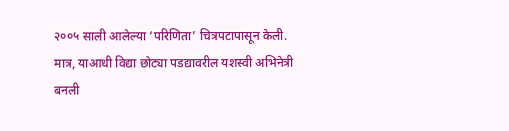२००५ साली आलेल्या ‘परिणिता’ चित्रपटापासून केली. मात्र, याआधी विद्या छोट्या पडद्यावरील यशस्वी अभिनेत्री बनली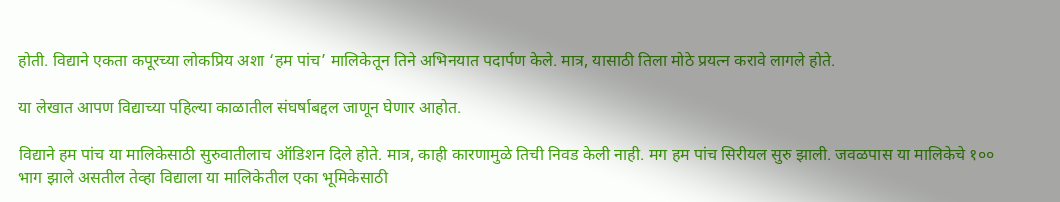होती. विद्याने एकता कपूरच्या लोकप्रिय अशा ‘हम पांच’ मालिकेतून तिने अभिनयात पदार्पण केले. मात्र, यासाठी तिला मोठे प्रयत्न करावे लागले होते.

या लेखात आपण विद्याच्या पहिल्या काळातील संघर्षाबद्दल जाणून घेणार आहोत.

विद्याने हम पांच या मालिकेसाठी सुरुवातीलाच ऑडिशन दिले होते. मात्र, काही कारणामुळे तिची निवड केली नाही. मग हम पांच सिरीयल सुरु झाली. जवळपास या मालिकेचे १०० भाग झाले असतील तेव्हा विद्याला या मालिकेतील एका भूमिकेसाठी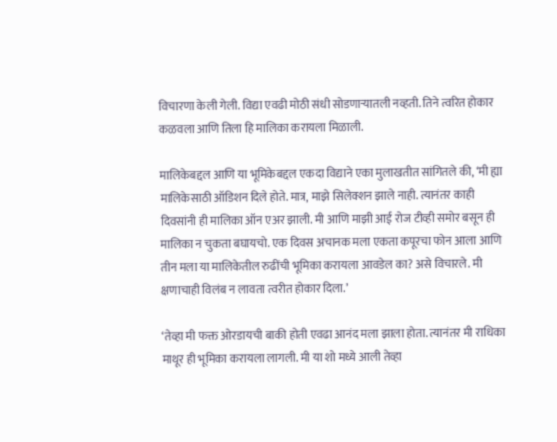विचारणा केली गेली. विद्या एवढी मोठी संधी सोडणाऱ्यातली नव्हती. तिने त्वरित होकार कळवला आणि तिला हि मालिका करायला मिळाली.

मालिकेबद्दल आणि या भूमिकेबद्दल एकदा विद्याने एका मुलाखतीत सांगितले की, ‘मी ह्या मालिकेसाठी ऑडिशन दिले होते. मात्र, माझे सिलेक्शन झाले नाही. त्यानंतर काही दिवसांनी ही मालिका ऑन एअर झाली. मी आणि माझी आई रोज टीव्ही समोर बसून ही मालिका न चुकता बघायचो. एक दिवस अचानक मला एकता कपूरचा फोन आला आणि तीन मला या मालिकेतील रुढींची भूमिका करायला आवडेल का? असे विचारले. मी क्षणाचाही विलंब न लावता त्वरीत होकार दिला.’

‘तेव्हा मी फक्त ओरडायची बाकी होती एवढा आनंद मला झाला होता. त्यानंतर मी राधिका माथूर ही भूमिका करायला लागली. मी या शो मध्ये आली तेव्हा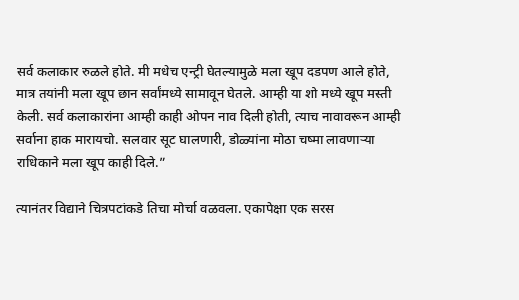सर्व कलाकार रुळले होते. मी मधेच एन्ट्री घेतल्यामुळे मला खूप दडपण आले होते, मात्र तयांनी मला खूप छान सर्वांमध्ये सामावून घेतले. आम्ही या शो मध्ये खूप मस्ती केली. सर्व कलाकारांना आम्ही काही ओपन नाव दिली होती, त्याच नावावरून आम्ही सर्वाना हाक मारायचो. सलवार सूट घालणारी, डोळ्यांना मोठा चष्मा लावणाऱ्या राधिकाने मला खूप काही दिले.”

त्यानंतर विद्याने चित्रपटांकडे तिचा मोर्चा वळवला. एकापेक्षा एक सरस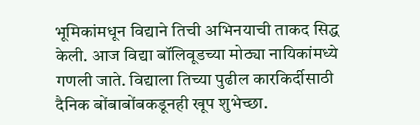भूमिकांमधून विद्याने तिची अभिनयाची ताकद सिद्ध केली. आज विद्या बॉलिवूडच्या मोठ्या नायिकांमध्ये गणली जाते. विद्याला तिच्या पुढील कारकिर्दीसाठी दैनिक बोंबाबोंबकडूनही खूप शुभेच्छा.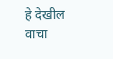हे देखील वाचा